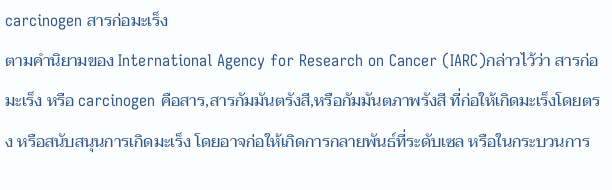carcinogen สารก่อมะเร็ง
ตามคำนิยามของ International Agency for Research on Cancer (IARC)กล่าวไว้ว่า สารก่อมะเร็ง หรือ carcinogen คือสาร,สารกัมมันตรังสี,หรือกัมมันตภาพรังสี ที่ก่อให้เกิดมะเร็งโดยตรง หรือสนับสนุนการเกิดมะเร็ง โดยอาจก่อให้เกิดการกลายพันธ์ที่ระดับเซล หรือในกระบวนการ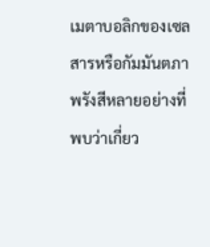เมตาบอลิกของเซล สารหรือกัมมันตภาพรังสีหลายอย่างที่พบว่าเกี่ยว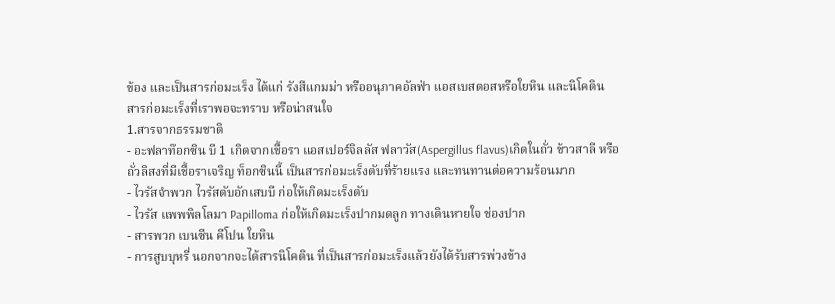ข้อง และเป็นสารก่อมะเร็ง ได้แก่ รังสีแกมม่า หรืออนุภาคอัลฟ่า แอสเบสตอสหรือใยหิน และนิโคติน
สารก่อมะเร็งที่เราพอจะทราบ หรือน่าสนใจ
1.สารจากธรรมชาติ
- อะฟลาท๊อกซิน บี 1 เกิดจากเชื้อรา แอสเปอร์จิลลัส ฟลาวัส(Aspergillus flavus)เกิดในถั่ว ข้าวสาลี หรือถั่วลิสงที่มีเชื้อราเจริญ ท็อกซินนี้ เป็นสารก่อมะเร็งตับที่ร้ายแรง และทนทานต่อความร้อนมาก
- ไวรัสจำพวก ไวรัสตับอักเสบบี ก่อให้เกิดมะเร็งตับ
- ไวรัส แพพพิลโลมา Papilloma ก่อให้เกิดมะเร็งปากมดลูก ทางเดินหายใจ ช่องปาก
- สารพวก เบนซีน คีโปน ใยหิน
- การสูบบุหรี่ นอกจากจะได้สารนิโคติน ที่เป็นสารก่อมะเร็งแล้วยังได้รับสารพ่วงข้าง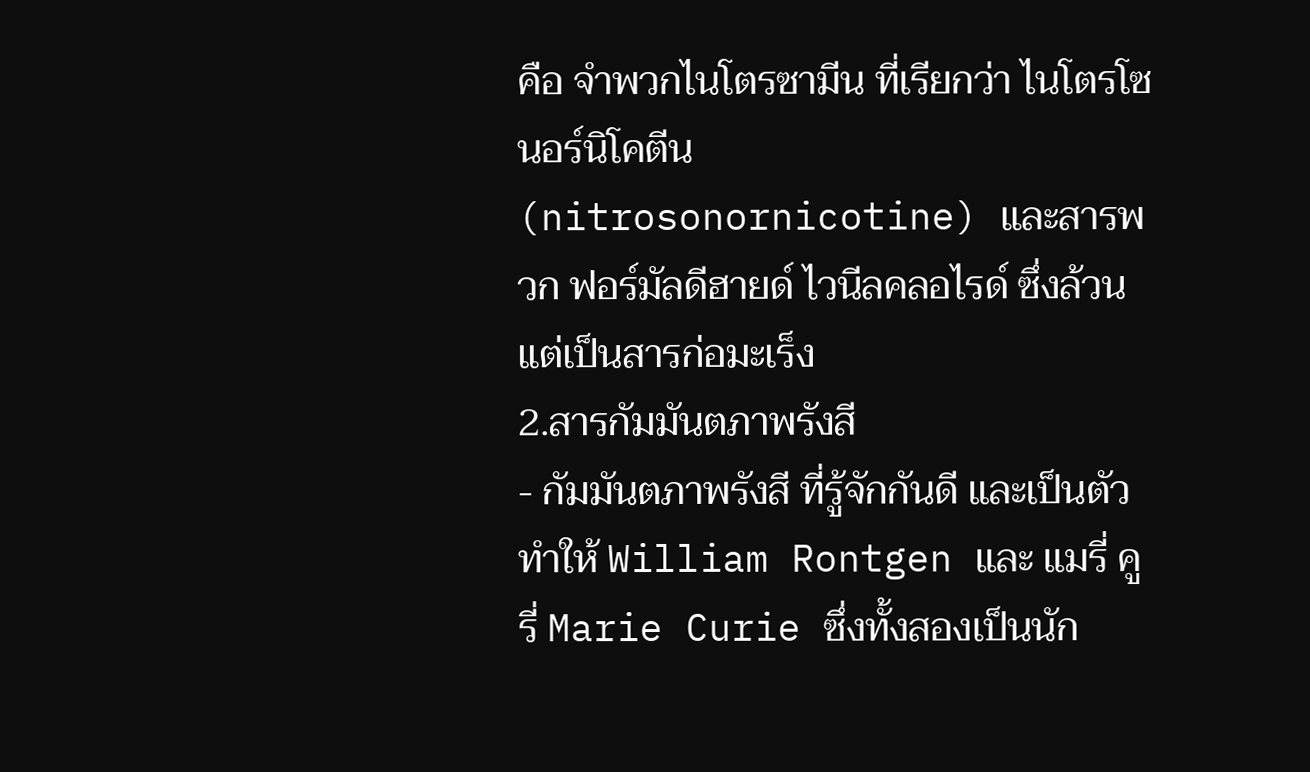คือ จำพวกไนโตรซามีน ที่เรียกว่า ไนโตรโซนอร์นิโคตีน(nitrosonornicotine) และสารพวก ฟอร์มัลดีฮายด์ ไวนีลคลอไรด์ ซึ่งล้วนแต่เป็นสารก่อมะเร็ง
2.สารกัมมันตภาพรังสี
- กัมมันตภาพรังสี ที่รู้จักกันดี และเป็นตัวทำให้ William Rontgen และ แมรี่ คูรี่ Marie Curie ซึ่งทั้งสองเป็นนัก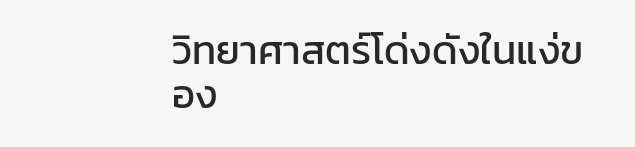วิทยาศาสตร์โด่งดังในแง่ของ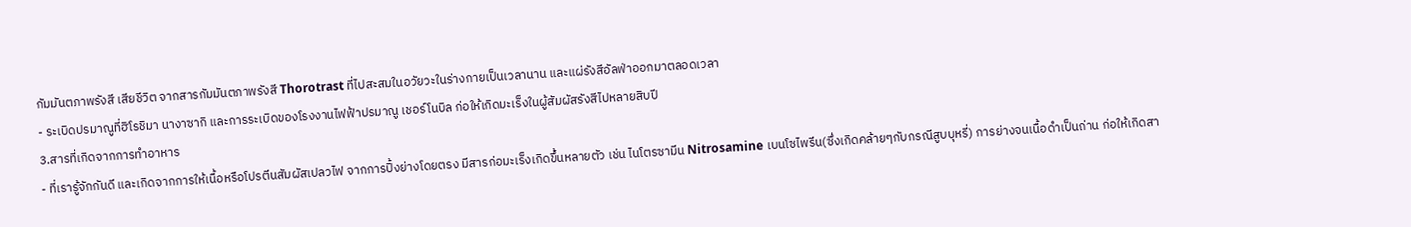กัมมันตภาพรังสี เสียชีวิต จากสารกัมมันตภาพรังสี Thorotrast ที่ไปสะสมในอวัยวะในร่างกายเป็นเวลานาน และแผ่รังสีอัลฟ่าออกมาตลอดเวลา
- ระเบิดปรมาณูที่ฮิโรชิมา นางาซากิ และการระเบิดของโรงงานไฟฟ้าปรมาณู เชอร์โนบิล ก่อให้เกิดมะเร็งในผู้สัมผัสรังสีไปหลายสิบปี
3.สารที่เกิดจากการทำอาหาร
- ที่เรารู้จักกันดี และเกิดจากการให้เนื้อหรือโปรตีนสัมผัสเปลวไฟ จากการปิ้งย่างโดยตรง มีสารก่อมะเร็งเกิดขึ้นหลายตัว เช่น ไนโตรซามีน Nitrosamine เบนโซไพรีน(ซึ่งเกิดคล้ายๆกับกรณีสูบบุหรี่) การย่างจนเนื้อดำเป็นถ่าน ก่อให้เกิดสา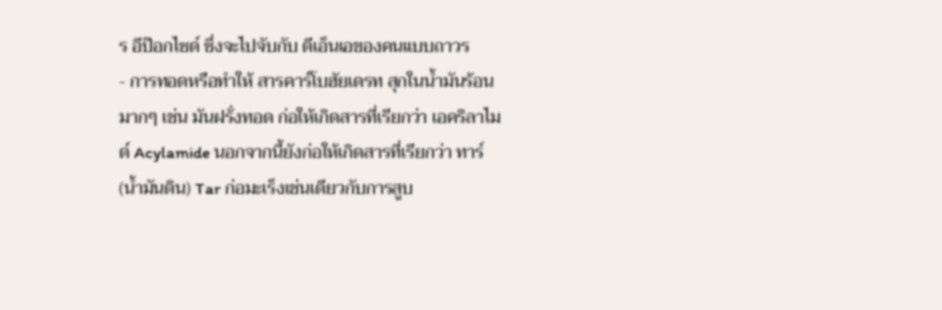ร อีป๊อกไซด์ ซึ่งจะไปจับกับ ดีเอ็นเอของคนแบบถาวร
- การทอดหรือทำให้ สารคาร์โบฮัยเดรท สุกในน้ำมันร้อนมากๆ เช่น มันฝรั่งทอด ก่อให้เกิดสารที่เรียกว่า เอคริลาไมด์ Acylamide นอกจากนี้ยังก่อให้เกิดสารที่เรียกว่า ทาร์(น้ำมันดิน) Tar ก่อมะเร็งเช่นเดียวกับการสูบ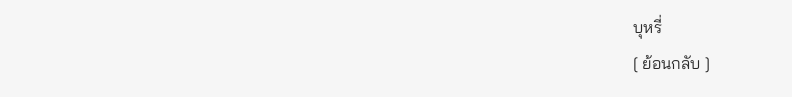บุหรี่
[ ย้อนกลับ ]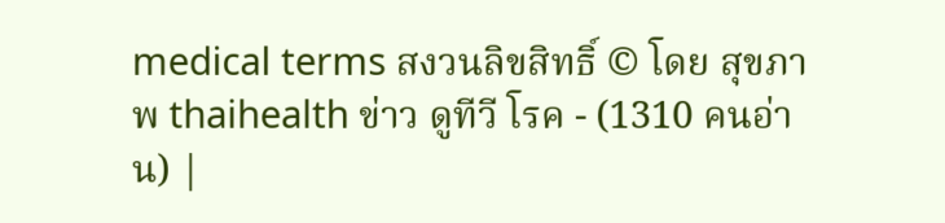medical terms สงวนลิขสิทธิ์ © โดย สุขภาพ thaihealth ข่าว ดูทีวี โรค - (1310 คนอ่าน) |